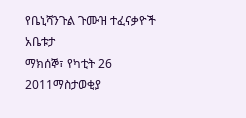የቤኒሻንጉል ጉሙዝ ተፈናቃዮች አቤቱታ
ማክሰኞ፣ የካቲት 26 2011ማስታወቂያ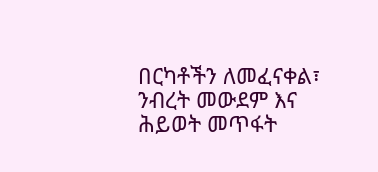በርካቶችን ለመፈናቀል፣ ንብረት መውደም እና ሕይወት መጥፋት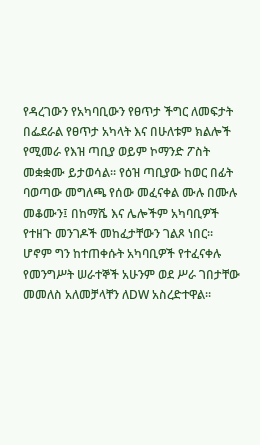የዳረገውን የአካባቢውን የፀጥታ ችግር ለመፍታት በፌደራል የፀጥታ አካላት እና በሁለቱም ክልሎች የሚመራ የእዝ ጣቢያ ወይም ኮማንድ ፖስት መቋቋሙ ይታወሳል። የዕዝ ጣቢያው ከወር በፊት ባወጣው መግለጫ የሰው መፈናቀል ሙሉ በሙሉ መቆሙን፤ በከማሼ እና ሌሎችም አካባቢዎች የተዘጉ መንገዶች መከፈታቸውን ገልጾ ነበር። ሆኖም ግን ከተጠቀሱት አካባቢዎች የተፈናቀሉ የመንግሥት ሠራተኞች አሁንም ወደ ሥራ ገበታቸው መመለስ አለመቻላቸን ለDW አስረድተዋል።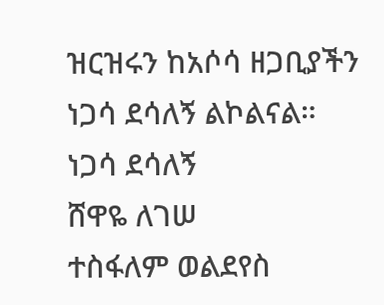ዝርዝሩን ከአሶሳ ዘጋቢያችን ነጋሳ ደሳለኝ ልኮልናል።
ነጋሳ ደሳለኝ
ሸዋዬ ለገሠ
ተስፋለም ወልደየስ